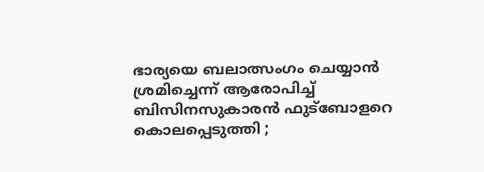ഭാര്യയെ ബലാത്സംഗം ചെയ്യാന്‍ ശ്രമിച്ചെന്ന് ആരോപിച്ച് ബിസിനസുകാരന്‍ ഫുട്‌ബോളറെ കൊലപ്പെടുത്തി ;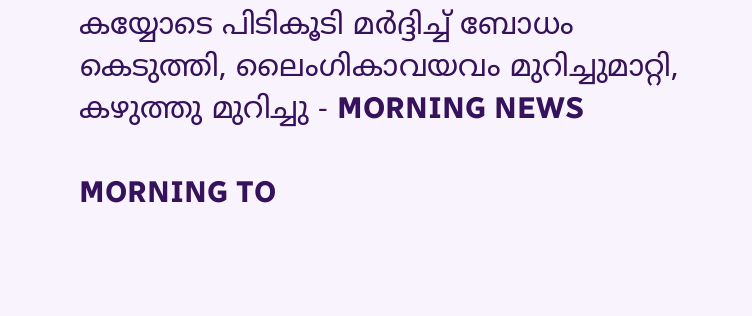കയ്യോടെ പിടികൂടി മര്‍ദ്ദിച്ച് ബോധം കെടുത്തി, ലൈംഗികാവയവം മുറിച്ചുമാറ്റി, കഴുത്തു മുറിച്ചു - MORNING NEWS

MORNING TO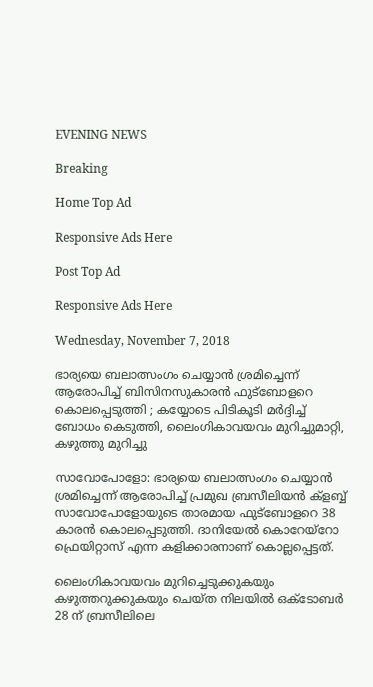EVENING NEWS

Breaking

Home Top Ad

Responsive Ads Here

Post Top Ad

Responsive Ads Here

Wednesday, November 7, 2018

ഭാര്യയെ ബലാത്സംഗം ചെയ്യാന്‍ ശ്രമിച്ചെന്ന് ആരോപിച്ച് ബിസിനസുകാരന്‍ ഫുട്‌ബോളറെ കൊലപ്പെടുത്തി ; കയ്യോടെ പിടികൂടി മര്‍ദ്ദിച്ച് ബോധം കെടുത്തി, ലൈംഗികാവയവം മുറിച്ചുമാറ്റി, കഴുത്തു മുറിച്ചു

സാവോപോളോ: ഭാര്യയെ ബലാത്സംഗം ചെയ്യാന്‍ ശ്രമിച്ചെന്ന് ആരോപിച്ച് പ്രമുഖ ബ്രസീലിയന്‍ ക്‌ളബ്ബ് സാവോപോളോയുടെ താരമായ ഫുട്‌ബോളറെ 38 കാരന്‍ കൊലപ്പെടുത്തി. ദാനിയേല്‍ കൊറേയ്‌റോ ഫ്രെയിറ്റാസ് എന്ന കളിക്കാരനാണ് കൊല്ലപ്പെട്ടത്.

ലൈംഗികാവയവം മുറിച്ചെടുക്കുകയും കഴുത്തറുക്കുകയും ചെയ്ത നിലയില്‍ ഒക്‌ടോബര്‍ 28 ന് ബ്രസീലിലെ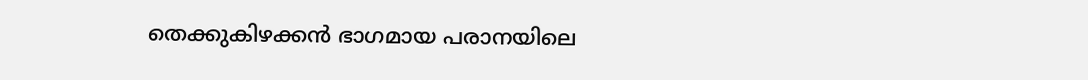തെക്കുകിഴക്കന്‍ ഭാഗമായ പരാനയിലെ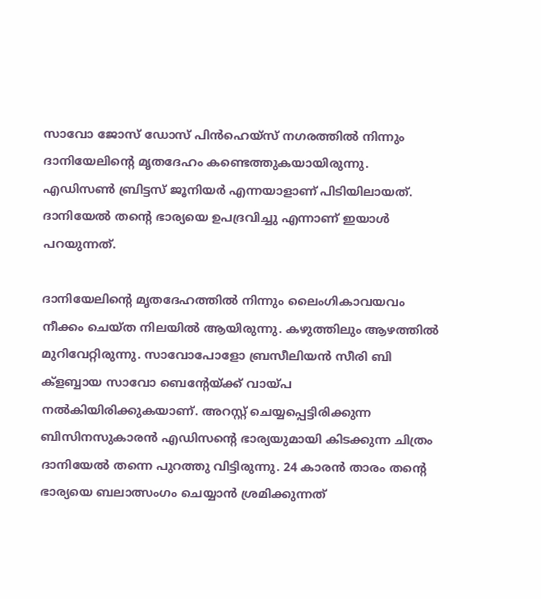സാവോ ജോസ് ഡോസ് പിന്‍ഹെയ്‌സ് നഗരത്തില്‍ നിന്നും ദാനിയേലിന്റെ മൃതദേഹം കണ്ടെത്തുകയായിരുന്നു. എഡിസണ്‍ ബ്രിട്ടസ് ജൂനിയര്‍ എന്നയാളാണ് പിടിയിലായത്. ദാനിയേല്‍ തന്റെ ഭാര്യയെ ഉപദ്രവിച്ചു എന്നാണ് ഇയാള്‍ പറയുന്നത്.

ദാനിയേലിന്റെ മൃതദേഹത്തില്‍ നിന്നും ലൈംഗികാവയവം നീക്കം ചെയ്ത നിലയില്‍ ആയിരുന്നു. കഴുത്തിലും ആഴത്തില്‍ മുറിവേറ്റിരുന്നു. സാവോപോളോ ബ്രസീലിയന്‍ സീരി ബി ക്‌ളബ്ബായ സാവോ ബെന്റേയ്ക്ക് വായ്പ നല്‍കിയിരിക്കുകയാണ്. അറസ്റ്റ് ചെയ്യപ്പെട്ടിരിക്കുന്ന ബിസിനസുകാരന്‍ എഡിസന്റെ ഭാര്യയുമായി കിടക്കുന്ന ചിത്രം ദാനിയേല്‍ തന്നെ പുറത്തു വിട്ടിരുന്നു. 24 കാരന്‍ താരം തന്റെ ഭാര്യയെ ബലാത്സംഗം ചെയ്യാന്‍ ശ്രമിക്കുന്നത്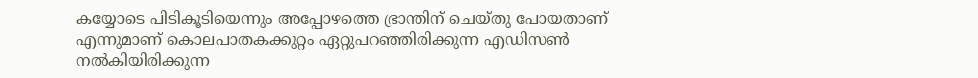കയ്യോടെ പിടികൂടിയെന്നും അപ്പോഴത്തെ ഭ്രാന്തിന് ചെയ്തു പോയതാണ് എന്നുമാണ് കൊലപാതകക്കുറ്റം ഏറ്റുപറഞ്ഞിരിക്കുന്ന എഡിസണ്‍ നല്‍കിയിരിക്കുന്ന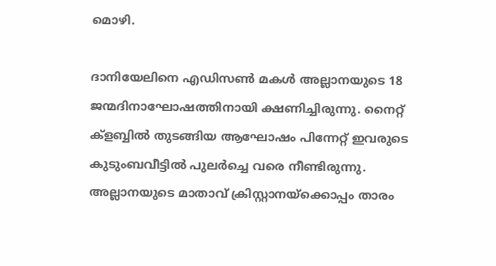മൊഴി.

ദാനിയേലിനെ എഡിസണ്‍ മകള്‍ അല്ലാനയുടെ 18 ജന്മദിനാഘോഷത്തിനായി ക്ഷണിച്ചിരുന്നു. നൈറ്റ് ക്‌ളബ്ബില്‍ തുടങ്ങിയ ആഘോഷം പിന്നേറ്റ് ഇവരുടെ കുടുംബവീട്ടില്‍ പുലര്‍ച്ചെ വരെ നീണ്ടിരുന്നു. അല്ലാനയുടെ മാതാവ് ക്രിസ്റ്റാനയ്‌ക്കൊപ്പം താരം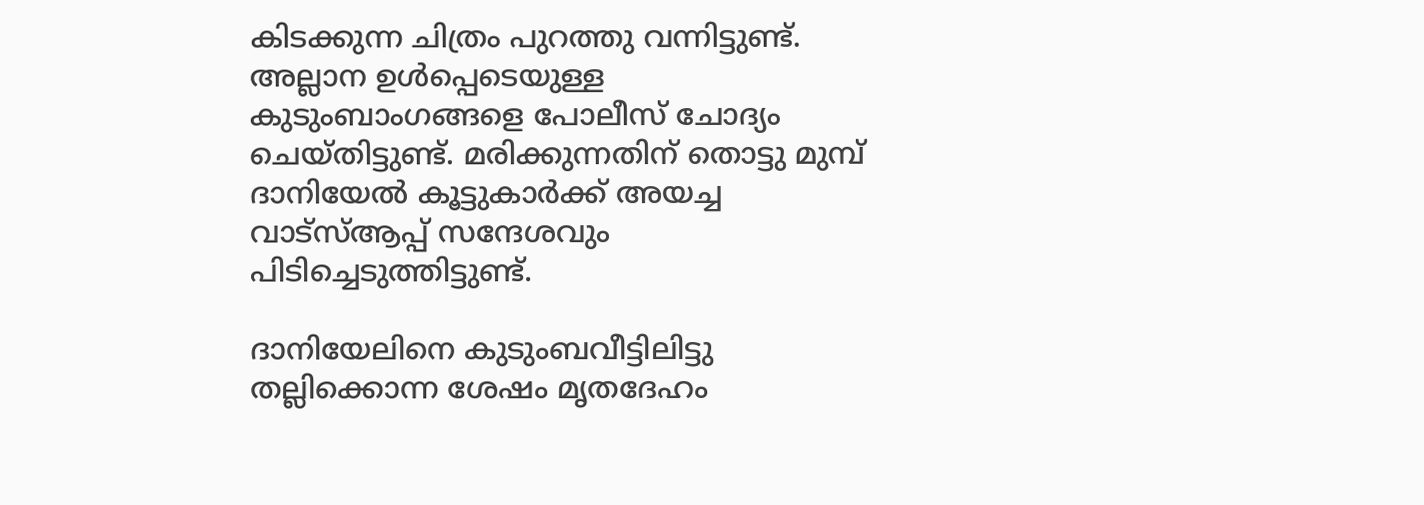കിടക്കുന്ന ചിത്രം പുറത്തു വന്നിട്ടുണ്ട്. അല്ലാന ഉള്‍പ്പെടെയുള്ള കുടുംബാംഗങ്ങളെ പോലീസ് ചോദ്യം ചെയ്തിട്ടുണ്ട്. മരിക്കുന്നതിന് തൊട്ടു മുമ്പ് ദാനിയേല്‍ കൂട്ടുകാര്‍ക്ക് അയച്ച വാട്‌സ്ആപ്പ് സന്ദേശവും പിടിച്ചെടുത്തിട്ടുണ്ട്.

ദാനിയേലിനെ കുടുംബവീട്ടിലിട്ടു തല്ലിക്കൊന്ന ശേഷം മൃതദേഹം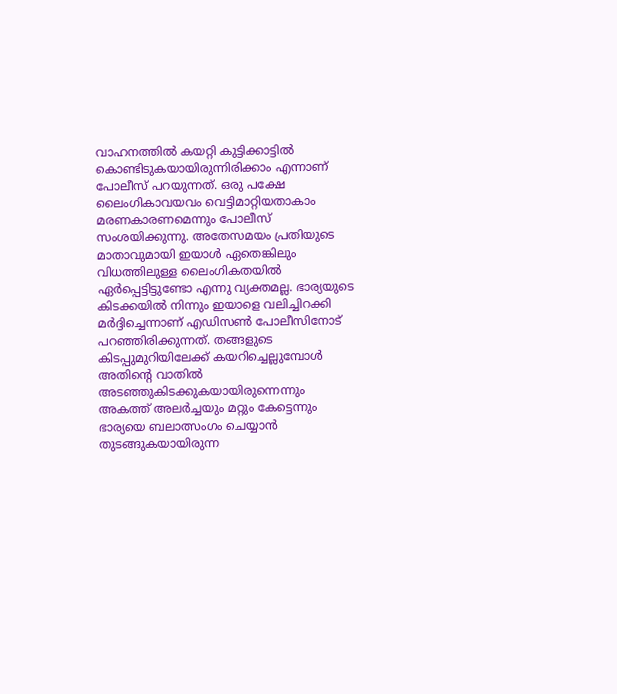വാഹനത്തില്‍ കയറ്റി കുട്ടിക്കാട്ടില്‍ കൊണ്ടിടുകയായിരുന്നിരിക്കാം എന്നാണ് പോലീസ് പറയുന്നത്. ഒരു പക്ഷേ ലൈംഗികാവയവം വെട്ടിമാറ്റിയതാകാം മരണകാരണമെന്നും പോലീസ് സംശയിക്കുന്നു. അതേസമയം പ്രതിയുടെ മാതാവുമായി ഇയാള്‍ ഏതെങ്കിലും വിധത്തിലുള്ള ലൈംഗികതയില്‍ ഏര്‍പ്പെട്ടിട്ടുണ്ടോ എന്നു വ്യക്തമല്ല. ഭാര്യയുടെ കിടക്കയില്‍ നിന്നും ഇയാളെ വലിച്ചിറക്കി മര്‍ദ്ദിച്ചെന്നാണ് എഡിസണ്‍ പോലീസിനോട് പറഞ്ഞിരിക്കുന്നത്. തങ്ങളുടെ കിടപ്പുമുറിയിലേക്ക് കയറിച്ചെല്ലുമ്പോള്‍ അതിന്റെ വാതില്‍ അടഞ്ഞുകിടക്കുകയായിരുന്നെന്നും അകത്ത് അലര്‍ച്ചയും മറ്റും കേട്ടെന്നും ഭാര്യയെ ബലാത്സംഗം ചെയ്യാന്‍ തുടങ്ങുകയായിരുന്ന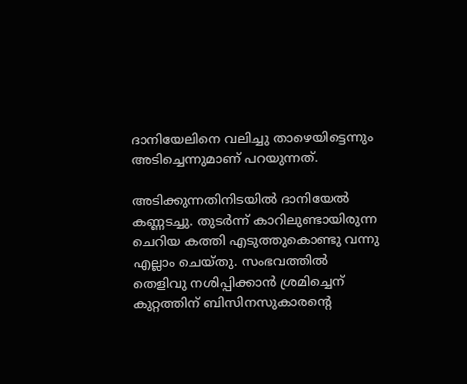ദാനിയേലിനെ വലിച്ചു താഴെയിട്ടെന്നും അടിച്ചെന്നുമാണ് പറയുന്നത്.

അടിക്കുന്നതിനിടയില്‍ ദാനിയേല്‍ കണ്ണടച്ചു. തുടര്‍ന്ന് കാറിലുണ്ടായിരുന്ന ചെറിയ കത്തി എടുത്തുകൊണ്ടു വന്നു എല്ലാം ചെയ്തു. സംഭവത്തില്‍ തെളിവു നശിപ്പിക്കാന്‍ ശ്രമിച്ചെന് കുറ്റത്തിന് ബിസിനസുകാരന്റെ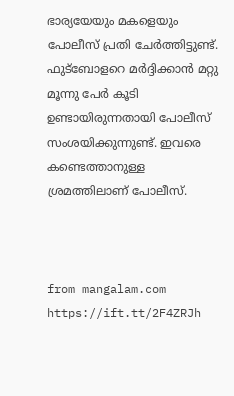ഭാര്യയേയും മകളെയും പോലീസ് പ്രതി ചേര്‍ത്തിട്ടുണ്ട്. ഫുട്‌ബോളറെ മര്‍ദ്ദിക്കാന്‍ മറ്റു മൂന്നു പേര്‍ കൂടി ഉണ്ടായിരുന്നതായി പോലീസ് സംശയിക്കുന്നുണ്ട്. ഇവരെ കണ്ടെത്താനുള്ള ശ്രമത്തിലാണ് പോലീസ്.



from mangalam.com https://ift.tt/2F4ZRJh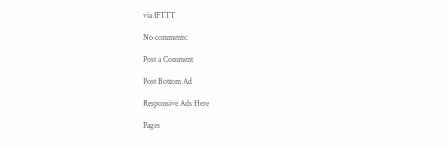via IFTTT

No comments:

Post a Comment

Post Bottom Ad

Responsive Ads Here

Pages